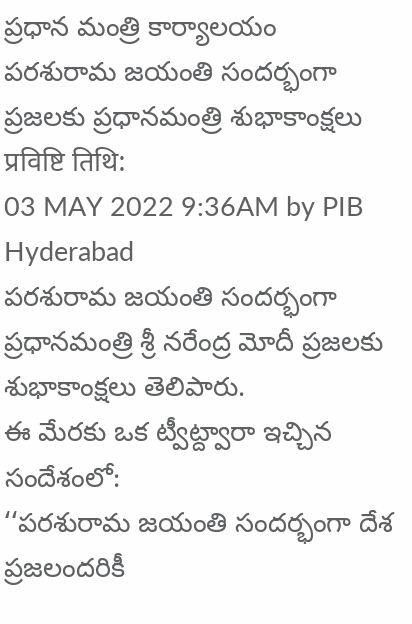ప్రధాన మంత్రి కార్యాలయం
పరశురామ జయంతి సందర్భంగా ప్రజలకు ప్రధానమంత్రి శుభాకాంక్షలు
प्रविष्टि तिथि:
03 MAY 2022 9:36AM by PIB Hyderabad
పరశురామ జయంతి సందర్భంగా ప్రధానమంత్రి శ్రీ నరేంద్ర మోదీ ప్రజలకు శుభాకాంక్షలు తెలిపారు.
ఈ మేరకు ఒక ట్వీట్ద్వారా ఇచ్చిన సందేశంలో:
‘‘పరశురామ జయంతి సందర్భంగా దేశ ప్రజలందరికీ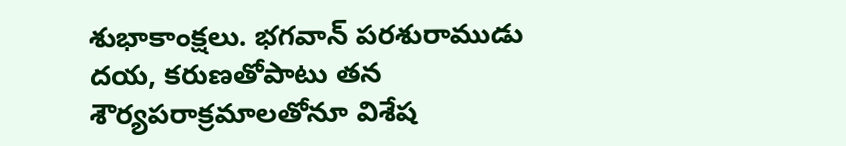శుభాకాంక్షలు. భగవాన్ పరశురాముడు దయ, కరుణతోపాటు తన శౌర్యపరాక్రమాలతోనూ విశేష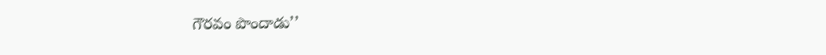గౌరవం పొందాడు’’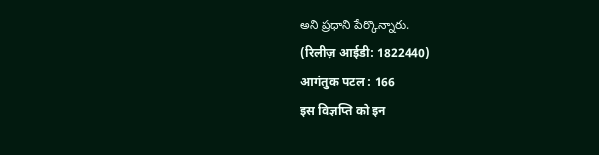అని ప్రధాని పేర్కొన్నారు.
(रिलीज़ आईडी: 1822440)
आगंतुक पटल : 166
इस विज्ञप्ति को इन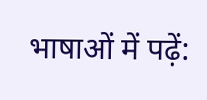भाषाओं में पढ़ें: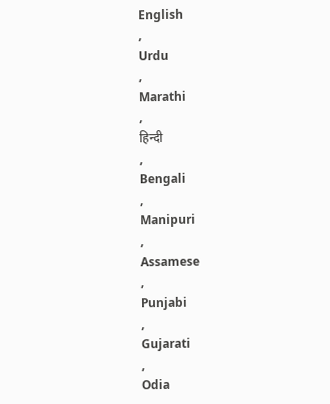English
,
Urdu
,
Marathi
,
हिन्दी
,
Bengali
,
Manipuri
,
Assamese
,
Punjabi
,
Gujarati
,
Odia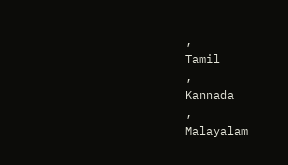,
Tamil
,
Kannada
,
Malayalam